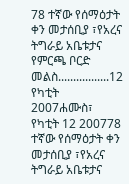78 ተኛው የሰማዕታት ቀን መታሰቢያ ፣የአረና ትግራይ አቤቱታና የምርጫ ቦርድ መልስ.................12 የካቲት 2007ሐሙስ፣ የካቲት 12 200778 ተኛው የሰማዕታት ቀን መታሰቢያ ፣የአረና ትግራይ አቤቱታና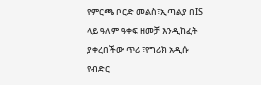የምርጫ ቦርድ መልስ፣ኢጣልያ በIS ላይ ዓለም ዓቀፍ ዘመቻ እንዲከፈት ያቀረበችው ጥሪ ፣የግሪክ አዲሱ የብድር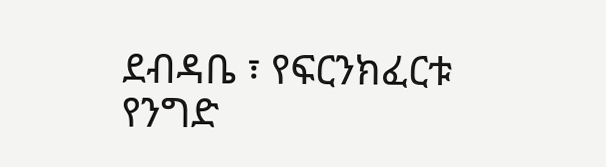ደብዳቤ ፣ የፍርንክፈርቱ የንግድ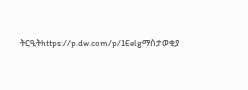ትርዒትhttps://p.dw.com/p/1Eelgማስታወቂያ